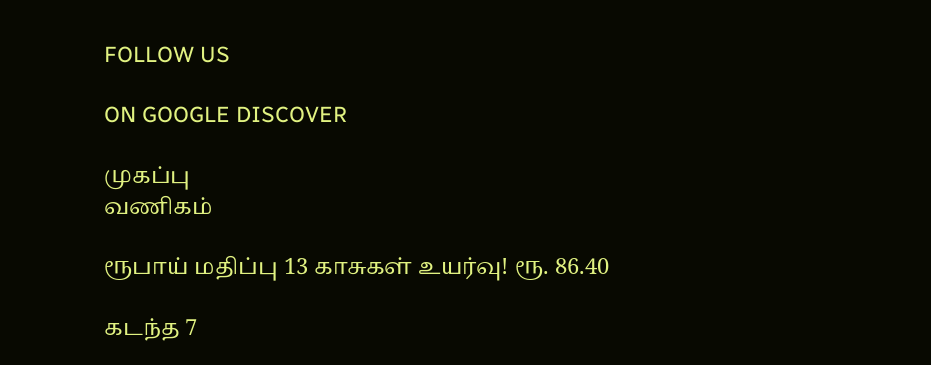FOLLOW US

ON GOOGLE DISCOVER

முகப்பு
வணிகம்

ரூபாய் மதிப்பு 13 காசுகள் உயர்வு! ரூ. 86.40

கடந்த 7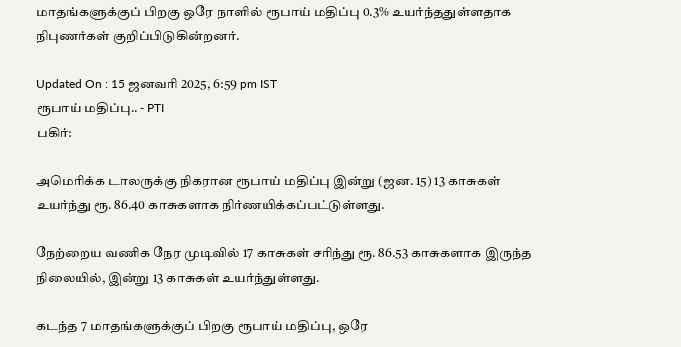மாதங்களுக்குப் பிறகு ஒரே நாளில் ரூபாய் மதிப்பு 0.3% உயர்ந்ததுள்ளதாக நிபுணர்கள் குறிப்பிடுகின்றனர்.

Updated On : 15 ஜனவரி 2025, 6:59 pm IST
ரூபாய் மதிப்பு.. - PTI
பகிர்:

அமெரிக்க டாலருக்கு நிகரான ரூபாய் மதிப்பு இன்று (ஜன. 15) 13 காசுகள் உயர்ந்து ரூ. 86.40 காசுகளாக நிர்ணயிக்கப்பட்டுள்ளது.

நேற்றைய வணிக நேர முடிவில் 17 காசுகள் சரிந்து ரூ. 86.53 காசுகளாக இருந்த நிலையில், இன்று 13 காசுகள் உயர்ந்துள்ளது.

கடந்த 7 மாதங்களுக்குப் பிறகு ரூபாய் மதிப்பு, ஒரே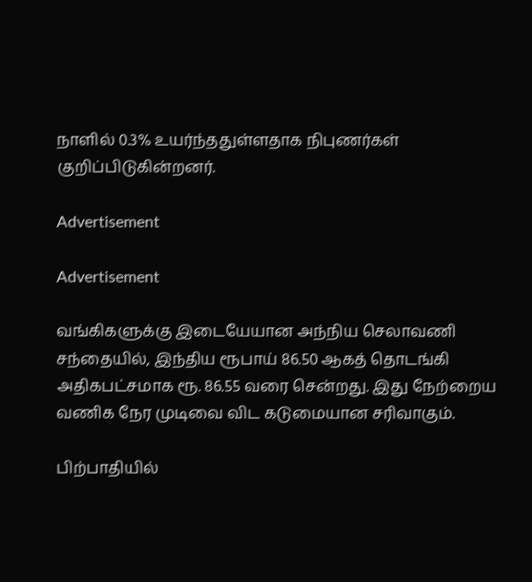நாளில் 0.3% உயர்ந்ததுள்ளதாக நிபுணர்கள் குறிப்பிடுகின்றனர்.

Advertisement

Advertisement

வங்கிகளுக்கு இடையேயான அந்நிய செலாவணி சந்தையில், இந்திய ரூபாய் 86.50 ஆகத் தொடங்கி அதிகபட்சமாக ரூ. 86.55 வரை சென்றது. இது நேற்றைய வணிக நேர முடிவை விட கடுமையான சரிவாகும்.

பிற்பாதியில்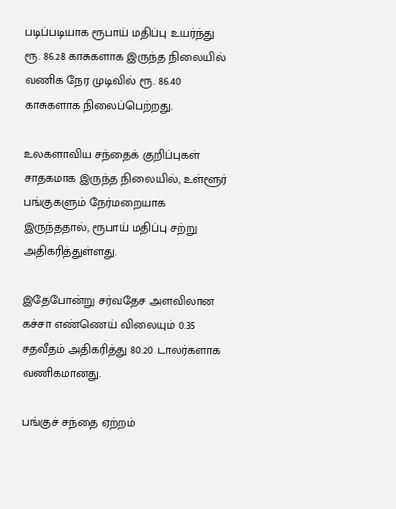படிப்படியாக ரூபாய் மதிப்பு உயர்ந்து ரூ. 86.28 காசுகளாக இருந்த நிலையில் வணிக நேர முடிவில் ரூ. 86.40 காசுகளாக நிலைப்பெற்றது.

உலகளாவிய சந்தைக் குறிப்புகள் சாதகமாக இருந்த நிலையில், உள்ளூர் பங்குகளும் நேர்மறையாக இருந்ததால், ரூபாய் மதிப்பு சற்று அதிகரித்துள்ளது.

இதேபோன்று சர்வதேச அளவிலான கச்சா எண்ணெய் விலையும் 0.35 சதவீதம் அதிகரித்து 80.20 டாலர்களாக வணிகமானது.

பங்குச் சந்தை ஏற்றம்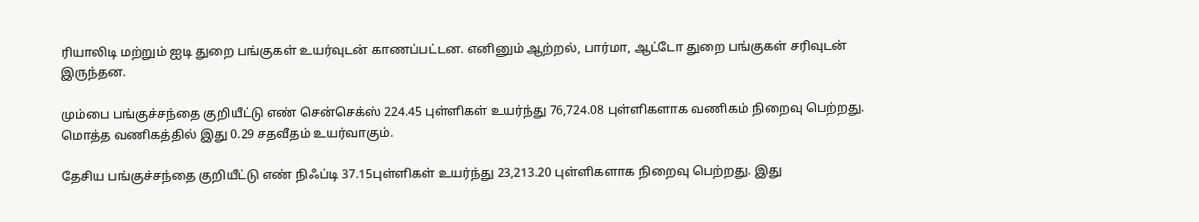ரியாலிடி மற்றும் ஐடி துறை பங்குகள் உயர்வுடன் காணப்பட்டன. எனினும் ஆற்றல், பார்மா, ஆட்டோ துறை பங்குகள் சரிவுடன் இருந்தன.

மும்பை பங்குச்சந்தை குறியீட்டு எண் சென்செக்ஸ் 224.45 புள்ளிகள் உயர்ந்து 76,724.08 புள்ளிகளாக வணிகம் நிறைவு பெற்றது. மொத்த வணிகத்தில் இது 0.29 சதவீதம் உயர்வாகும்.

தேசிய பங்குச்சந்தை குறியீட்டு எண் நிஃப்டி 37.15புள்ளிகள் உயர்ந்து 23,213.20 புள்ளிகளாக நிறைவு பெற்றது. இது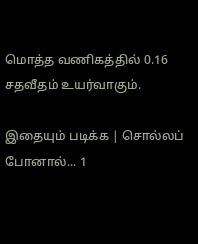மொத்த வணிகத்தில் 0.16 சதவீதம் உயர்வாகும்.

இதையும் படிக்க | சொல்லப் போனால்... 1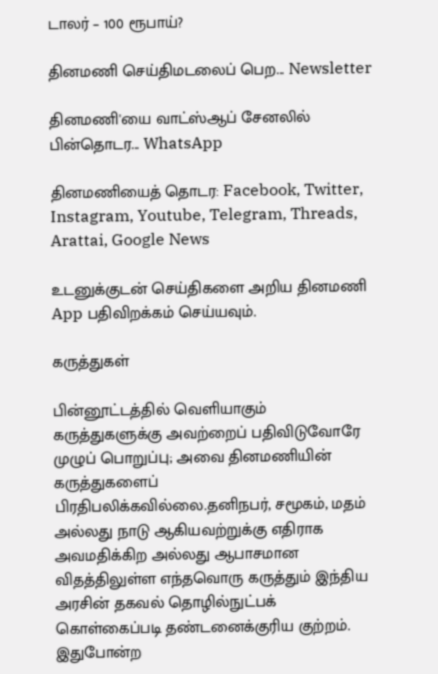டாலர் – 100 ரூபாய்?

தினமணி செய்திமடலைப் பெற... Newsletter

தினமணி'யை வாட்ஸ்ஆப் சேனலில் பின்தொடர... WhatsApp

தினமணியைத் தொடர: Facebook, Twitter, Instagram, Youtube, Telegram, Threads, Arattai, Google News

உடனுக்குடன் செய்திகளை அறிய தினமணி App பதிவிறக்கம் செய்யவும்.

கருத்துகள்

பின்னூட்டத்தில் வெளியாகும் கருத்துகளுக்கு அவற்றைப் பதிவிடுவோரே முழுப் பொறுப்பு; அவை தினமணியின் கருத்துகளைப் பிரதிபலிக்கவில்லை.தனிநபர், சமூகம், மதம் அல்லது நாடு ஆகியவற்றுக்கு எதிராக அவமதிக்கிற அல்லது ஆபாசமான விதத்திலுள்ள எந்தவொரு கருத்தும் இந்திய அரசின் தகவல் தொழில்நுட்பக் கொள்கைப்படி தண்டனைக்குரிய குற்றம். இதுபோன்ற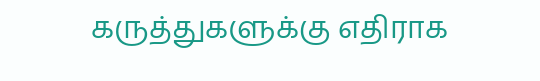கருத்துகளுக்கு எதிராக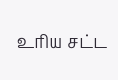உரிய சட்ட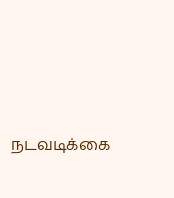நடவடிக்கை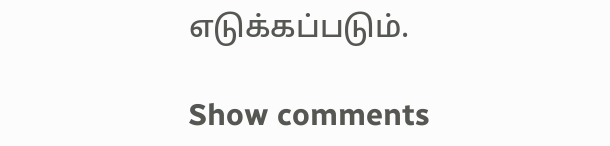எடுக்கப்படும்.

Show comments